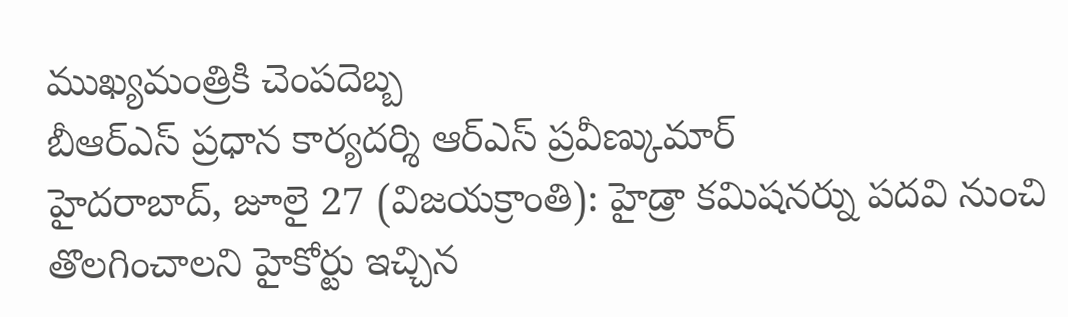ముఖ్యమంత్రికి చెంపదెబ్బ
బీఆర్ఎస్ ప్రధాన కార్యదర్శి ఆర్ఎస్ ప్రవీణ్కుమార్
హైదరాబాద్, జూలై 27 (విజయక్రాంతి): హైడ్రా కమిషనర్ను పదవి నుంచి తొలగించాలని హైకోర్టు ఇచ్చిన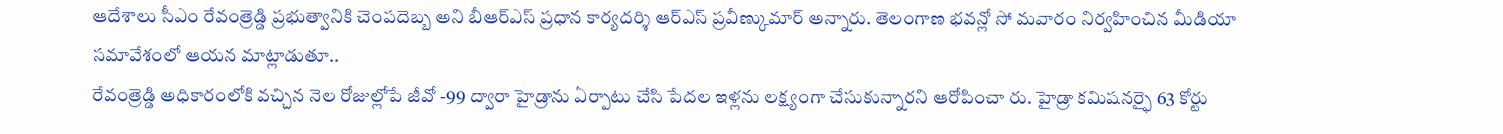ఆదేశాలు సీఎం రేవంత్రెడ్డి ప్రభుత్వానికి చెంపదెబ్బ అని బీఆర్ఎస్ ప్రధాన కార్యదర్శి ఆర్ఎస్ ప్రవీణ్కుమార్ అన్నారు. తెలంగాణ భవన్లో సో మవారం నిర్వహించిన మీడియా సమావేశంలో ఆయన మాట్లాడుతూ..
రేవంత్రెడ్డి అధికారంలోకి వచ్చిన నెల రోజుల్లోపే జీవో -99 ద్వారా హైడ్రాను ఏర్పాటు చేసి పేదల ఇళ్లను లక్ష్యంగా చేసుకున్నారని ఆరోపించా రు. హైడ్రా కమిషనర్ఫై 63 కోర్టు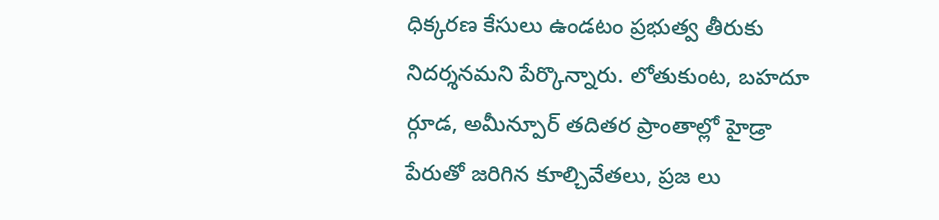ధిక్కరణ కేసులు ఉండటం ప్రభుత్వ తీరుకు నిదర్శనమని పేర్కొన్నారు. లోతుకుంట, బహదూ ర్గూడ, అమీన్పూర్ తదితర ప్రాంతాల్లో హైడ్రా పేరుతో జరిగిన కూల్చివేతలు, ప్రజ లు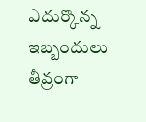ఎదుర్కొన్న ఇబ్బందులు తీవ్రంగా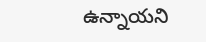ఉన్నాయని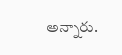అన్నారు.